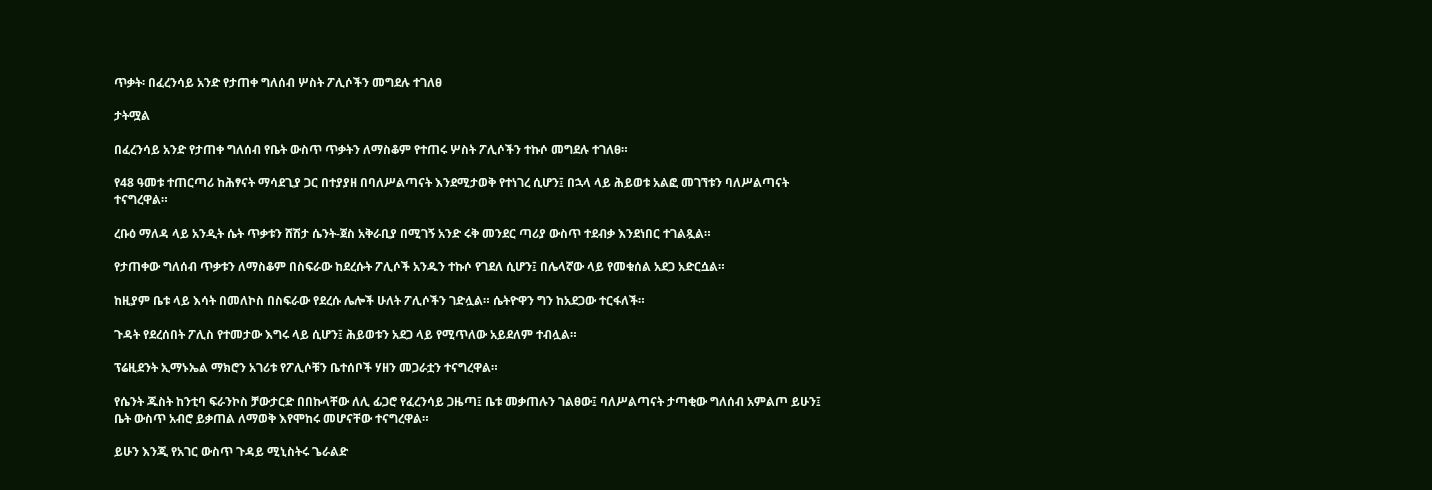ጥቃት፡ በፈረንሳይ አንድ የታጠቀ ግለሰብ ሦስት ፖሊሶችን መግደሉ ተገለፀ

ታትሟል

በፈረንሳይ አንድ የታጠቀ ግለሰብ የቤት ውስጥ ጥቃትን ለማስቆም የተጠሩ ሦስት ፖሊሶችን ተኩሶ መግደሉ ተገለፀ።

የ48 ዓመቱ ተጠርጣሪ ከሕፃናት ማሳደጊያ ጋር በተያያዘ በባለሥልጣናት እንደሚታወቅ የተነገረ ሲሆን፤ በኋላ ላይ ሕይወቱ አልፎ መገኘቱን ባለሥልጣናት ተናግረዋል።

ረቡዕ ማለዳ ላይ አንዲት ሴት ጥቃቱን ሸሽታ ሴንት-ጀስ አቅራቢያ በሚገኝ አንድ ሩቅ መንደር ጣሪያ ውስጥ ተደብቃ እንደነበር ተገልጿል።

የታጠቀው ግለሰብ ጥቃቱን ለማስቆም በስፍራው ከደረሱት ፖሊሶች አንዱን ተኩሶ የገደለ ሲሆን፤ በሌላኛው ላይ የመቁሰል አደጋ አድርሷል።

ከዚያም ቤቱ ላይ እሳት በመለኮስ በስፍራው የደረሱ ሌሎች ሁለት ፖሊሶችን ገድሏል። ሴትዮዋን ግን ከአደጋው ተርፋለች።

ጉዳት የደረሰበት ፖሊስ የተመታው እግሩ ላይ ሲሆን፤ ሕይወቱን አደጋ ላይ የሚጥለው አይደለም ተብሏል።

ፕሬዚደንት ኢማኑኤል ማክሮን አገሪቱ የፖሊሶቹን ቤተሰቦች ሃዘን መጋራቷን ተናግረዋል።

የሴንት ጁስት ከንቲባ ፍራንኮስ ቻውታርድ በበኩላቸው ለሊ ፊጋሮ የፈረንሳይ ጋዜጣ፤ ቤቱ መቃጠሉን ገልፀው፤ ባለሥልጣናት ታጣቂው ግለሰብ አምልጦ ይሁን፤ ቤት ውስጥ አብሮ ይቃጠል ለማወቅ እየሞከሩ መሆናቸው ተናግረዋል።

ይሁን እንጂ የአገር ውስጥ ጉዳይ ሚኒስትሩ ጌራልድ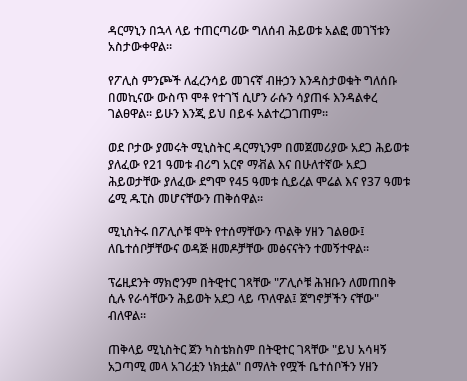ዳርማኒን በኋላ ላይ ተጠርጣሪው ግለሰብ ሕይወቱ አልፎ መገኘቱን አስታውቀዋል።

የፖሊስ ምንጮች ለፈረንሳይ መገናኛ ብዙኃን እንዳስታወቁት ግለሰቡ በመኪናው ውስጥ ሞቶ የተገኘ ሲሆን ራሱን ሳያጠፋ እንዳልቀረ ገልፀዋል። ይሁን እንጂ ይህ በይፋ አልተረጋገጠም።

ወደ ቦታው ያመሩት ሚኒስትር ዳርማኒንም በመጀመሪያው አደጋ ሕይወቱ ያለፈው የ21 ዓመቱ ብሪግ አርኖ ማቭል እና በሁለተኛው አደጋ ሕይወታቸው ያለፈው ደግሞ የ45 ዓመቱ ሲይረል ሞሬል እና የ37 ዓመቱ ሬሚ ዱፒስ መሆናቸውን ጠቅሰዋል።

ሚኒስትሩ በፖሊሶቹ ሞት የተሰማቸውን ጥልቅ ሃዘን ገልፀው፤ ለቤተሰቦቻቸውና ወዳጅ ዘመዶቻቸው መፅናናትን ተመኝተዋል።

ፕሬዚደንት ማክሮንም በትዊተር ገጻቸው "ፖሊሶቹ ሕዝቡን ለመጠበቅ ሲሉ የራሳቸውን ሕይወት አደጋ ላይ ጥለዋል፤ ጀግኖቻችን ናቸው" ብለዋል።

ጠቅላይ ሚኒስትር ጀን ካስቴክስም በትዊተር ገጻቸው "ይህ አሳዛኝ አጋጣሚ መላ አገሪቷን ነክቷል" በማለት የሟች ቤተሰቦችን ሃዘን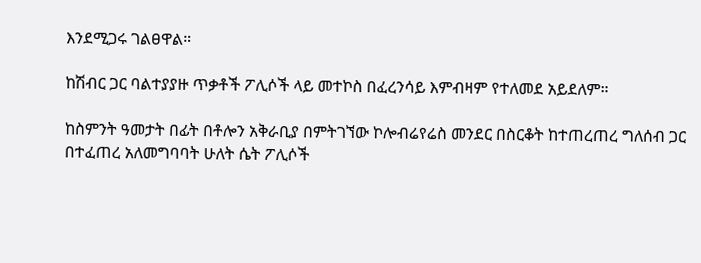እንደሚጋሩ ገልፀዋል።

ከሽብር ጋር ባልተያያዙ ጥቃቶች ፖሊሶች ላይ መተኮስ በፈረንሳይ እምብዛም የተለመደ አይደለም።

ከስምንት ዓመታት በፊት በቶሎን አቅራቢያ በምትገኘው ኮሎብሬየሬስ መንደር በስርቆት ከተጠረጠረ ግለሰብ ጋር በተፈጠረ አለመግባባት ሁለት ሴት ፖሊሶች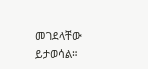መገደላቸው ይታወሳል።